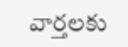వార్తలకు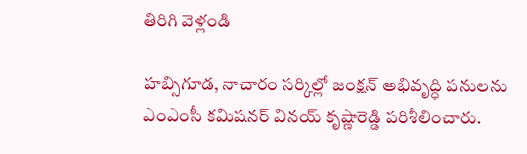తిరిగి వెళ్లండి

హబ్సిగూడ, నాచారం సర్కిల్లో జంక్షన్ అభివృద్ధి పనులను ఎంఎంసీ కమిషనర్ వినయ్ కృష్ణారెడ్డి పరిశీలించారు.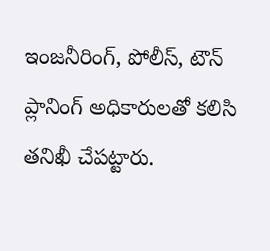ఇంజనీరింగ్, పోలీస్, టౌన్ ప్లానింగ్ అధికారులతో కలిసి తనిఖీ చేపట్టారు.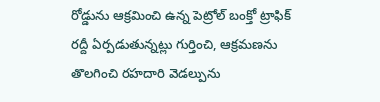రోడ్డును ఆక్రమించి ఉన్న పెట్రోల్ బంక్తో ట్రాఫిక్ రద్దీ ఏర్పడుతున్నట్లు గుర్తించి, ఆక్రమణను తొలగించి రహదారి వెడల్పును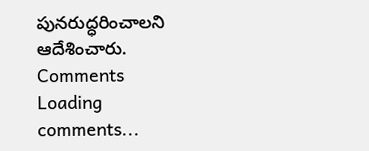పునరుద్ధరించాలని ఆదేశించారు.
Comments
Loading comments...